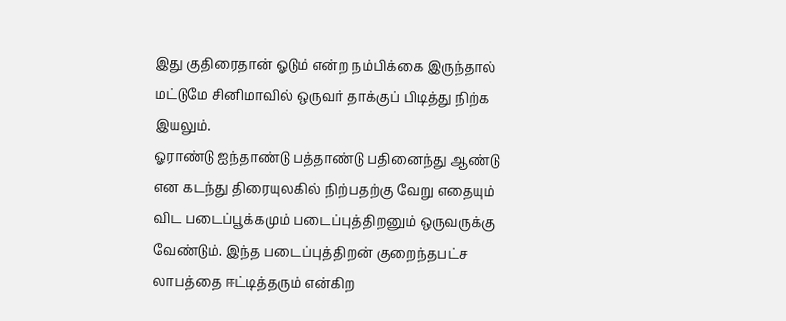இது குதிரைதான் ஓடும் என்ற நம்பிக்கை இருந்தால் மட்டுமே சினிமாவில் ஒருவர் தாக்குப் பிடித்து நிற்க இயலும்.
ஓராண்டு ஐந்தாண்டு பத்தாண்டு பதினைந்து ஆண்டு என கடந்து திரையுலகில் நிற்பதற்கு வேறு எதையும் விட படைப்பூக்கமும் படைப்புத்திறனும் ஒருவருக்கு வேண்டும். இந்த படைப்புத்திறன் குறைந்தபட்ச லாபத்தை ஈட்டித்தரும் என்கிற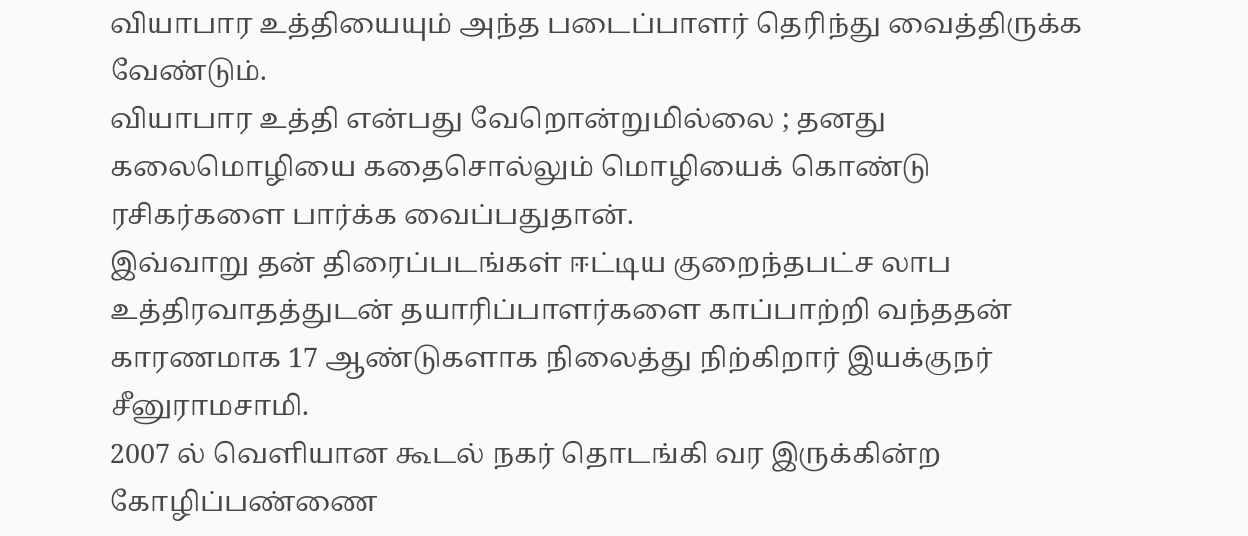வியாபார உத்தியையும் அந்த படைப்பாளர் தெரிந்து வைத்திருக்க வேண்டும்.
வியாபார உத்தி என்பது வேறொன்றுமில்லை ; தனது கலைமொழியை கதைசொல்லும் மொழியைக் கொண்டு ரசிகர்களை பார்க்க வைப்பதுதான்.
இவ்வாறு தன் திரைப்படங்கள் ஈட்டிய குறைந்தபட்ச லாப உத்திரவாதத்துடன் தயாரிப்பாளர்களை காப்பாற்றி வந்ததன் காரணமாக 17 ஆண்டுகளாக நிலைத்து நிற்கிறார் இயக்குநர் சீனுராமசாமி.
2007 ல் வெளியான கூடல் நகர் தொடங்கி வர இருக்கின்ற கோழிப்பண்ணை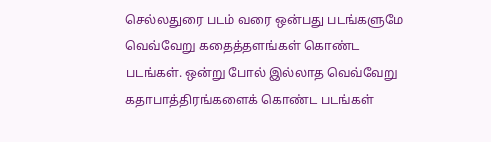செல்லதுரை படம் வரை ஒன்பது படங்களுமே வெவ்வேறு கதைத்தளங்கள் கொண்ட படங்கள். ஒன்று போல் இல்லாத வெவ்வேறு கதாபாத்திரங்களைக் கொண்ட படங்கள்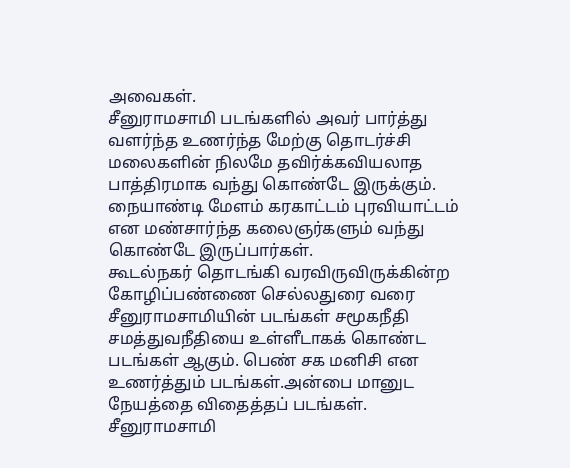அவைகள்.
சீனுராமசாமி படங்களில் அவர் பார்த்து வளர்ந்த உணர்ந்த மேற்கு தொடர்ச்சி மலைகளின் நிலமே தவிர்க்கவியலாத பாத்திரமாக வந்து கொண்டே இருக்கும்.
நையாண்டி மேளம் கரகாட்டம் புரவியாட்டம் என மண்சார்ந்த கலைஞர்களும் வந்து கொண்டே இருப்பார்கள்.
கூடல்நகர் தொடங்கி வரவிருவிருக்கின்ற கோழிப்பண்ணை செல்லதுரை வரை சீனுராமசாமியின் படங்கள் சமூகநீதி சமத்துவநீதியை உள்ளீடாகக் கொண்ட படங்கள் ஆகும். பெண் சக மனிசி என உணர்த்தும் படங்கள்.அன்பை மானுட நேயத்தை விதைத்தப் படங்கள்.
சீனுராமசாமி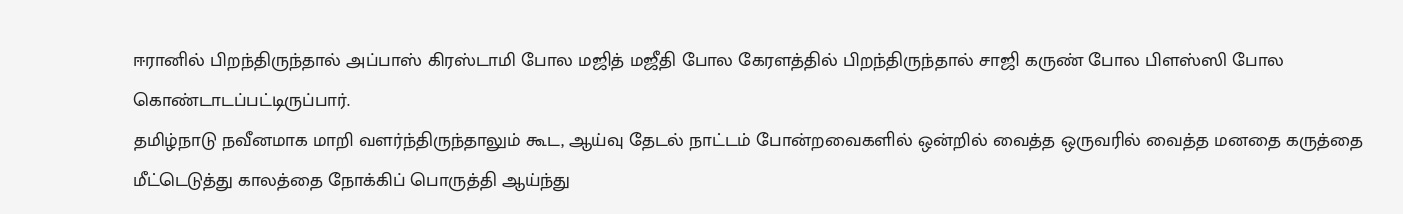ஈரானில் பிறந்திருந்தால் அப்பாஸ் கிரஸ்டாமி போல மஜித் மஜீதி போல கேரளத்தில் பிறந்திருந்தால் சாஜி கருண் போல பிளஸ்ஸி போல கொண்டாடப்பட்டிருப்பார்.
தமிழ்நாடு நவீனமாக மாறி வளர்ந்திருந்தாலும் கூட, ஆய்வு தேடல் நாட்டம் போன்றவைகளில் ஒன்றில் வைத்த ஒருவரில் வைத்த மனதை கருத்தை மீட்டெடுத்து காலத்தை நோக்கிப் பொருத்தி ஆய்ந்து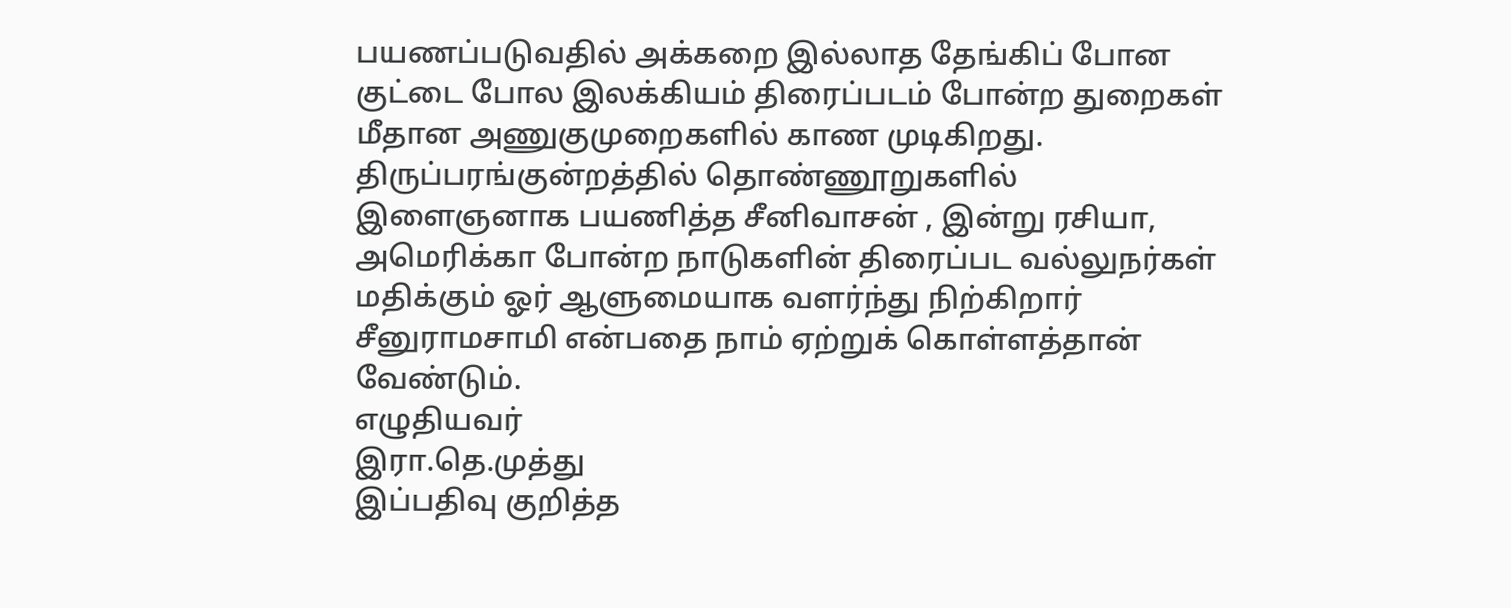பயணப்படுவதில் அக்கறை இல்லாத தேங்கிப் போன குட்டை போல இலக்கியம் திரைப்படம் போன்ற துறைகள் மீதான அணுகுமுறைகளில் காண முடிகிறது.
திருப்பரங்குன்றத்தில் தொண்ணூறுகளில் இளைஞனாக பயணித்த சீனிவாசன் , இன்று ரசியா, அமெரிக்கா போன்ற நாடுகளின் திரைப்பட வல்லுநர்கள் மதிக்கும் ஓர் ஆளுமையாக வளர்ந்து நிற்கிறார் சீனுராமசாமி என்பதை நாம் ஏற்றுக் கொள்ளத்தான் வேண்டும்.
எழுதியவர்
இரா.தெ.முத்து
இப்பதிவு குறித்த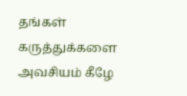தங்கள் கருத்துக்களை அவசியம் கீழே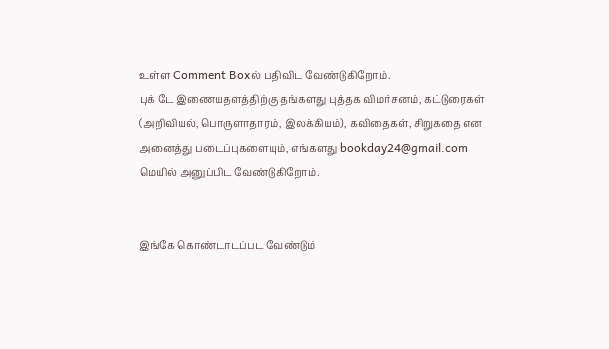உள்ள Comment Boxல் பதிவிட வேண்டுகிறோம்.
புக் டே இணையதளத்திற்கு தங்களது புத்தக விமர்சனம், கட்டுரைகள் (அறிவியல், பொருளாதாரம், இலக்கியம்), கவிதைகள், சிறுகதை என அனைத்து படைப்புகளையும், எங்களது bookday24@gmail.com மெயில் அனுப்பிட வேண்டுகிறோம்.


இங்கே கொண்டாடப்பட வேண்டும்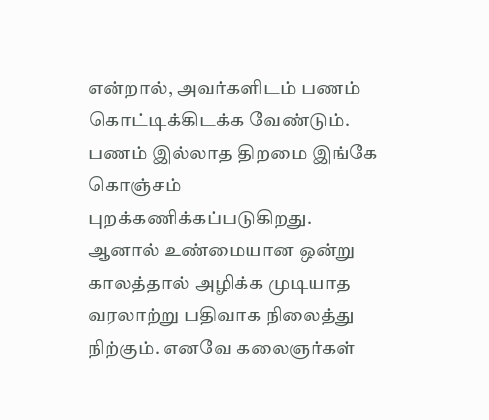என்றால், அவர்களிடம் பணம் கொட்டிக்கிடக்க வேண்டும். பணம் இல்லாத திறமை இங்கே கொஞ்சம் புறக்கணிக்கப்படுகிறது. ஆனால் உண்மையான ஒன்று காலத்தால் அழிக்க முடியாத வரலாற்று பதிவாக நிலைத்து நிற்கும். எனவே கலைஞர்கள்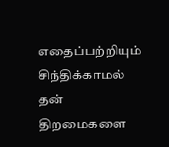எதைப்பற்றியும் சிந்திக்காமல் தன் திறமைகளை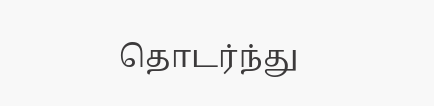தொடர்ந்து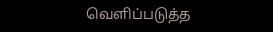வெளிப்படுத்த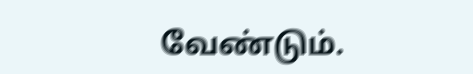வேண்டும்.